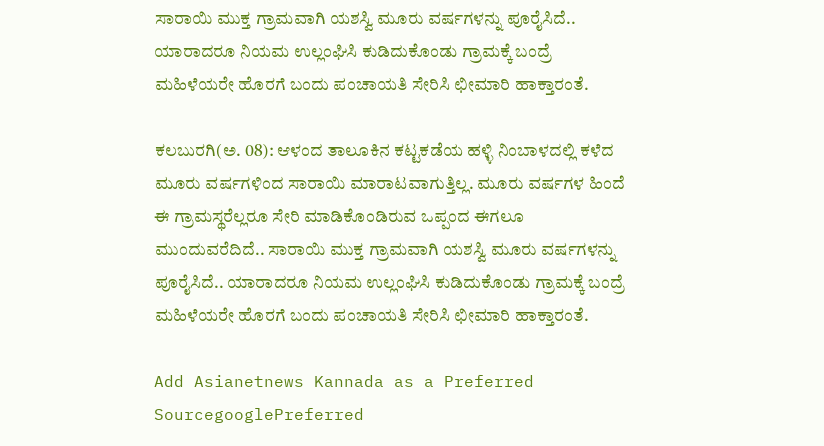ಸಾರಾಯಿ ಮುಕ್ತ ಗ್ರಾಮವಾಗಿ ಯಶಸ್ವಿ ಮೂರು ವರ್ಷಗಳನ್ನು ಪೂರೈಸಿದೆ.. ಯಾರಾದರೂ ನಿಯಮ ಉಲ್ಲಂಘಿಸಿ ಕುಡಿದುಕೊಂಡು ಗ್ರಾಮಕ್ಕೆ ಬಂದ್ರೆ ಮಹಿಳೆಯರೇ ಹೊರಗೆ ಬಂದು ಪಂಚಾಯತಿ ಸೇರಿಸಿ ಛೀಮಾರಿ ಹಾಕ್ತಾರಂತೆ.

ಕಲಬುರಗಿ(ಅ. 08): ಆಳಂದ ತಾಲೂಕಿನ ಕಟ್ಟಕಡೆಯ ಹಳ್ಳಿ ನಿಂಬಾಳದಲ್ಲಿ ಕಳೆದ ಮೂರು ವರ್ಷಗಳಿಂದ ಸಾರಾಯಿ ಮಾರಾಟವಾಗುತ್ತಿಲ್ಲ. ಮೂರು ವರ್ಷಗಳ ಹಿಂದೆ ಈ ಗ್ರಾಮಸ್ಥರೆಲ್ಲರೂ ಸೇರಿ ಮಾಡಿಕೊಂಡಿರುವ ಒಪ್ಪಂದ ಈಗಲೂ ಮುಂದುವರೆದಿದೆ.. ಸಾರಾಯಿ ಮುಕ್ತ ಗ್ರಾಮವಾಗಿ ಯಶಸ್ವಿ ಮೂರು ವರ್ಷಗಳನ್ನು ಪೂರೈಸಿದೆ.. ಯಾರಾದರೂ ನಿಯಮ ಉಲ್ಲಂಘಿಸಿ ಕುಡಿದುಕೊಂಡು ಗ್ರಾಮಕ್ಕೆ ಬಂದ್ರೆ ಮಹಿಳೆಯರೇ ಹೊರಗೆ ಬಂದು ಪಂಚಾಯತಿ ಸೇರಿಸಿ ಛೀಮಾರಿ ಹಾಕ್ತಾರಂತೆ.

Add Asianetnews Kannada as a Preferred SourcegooglePreferred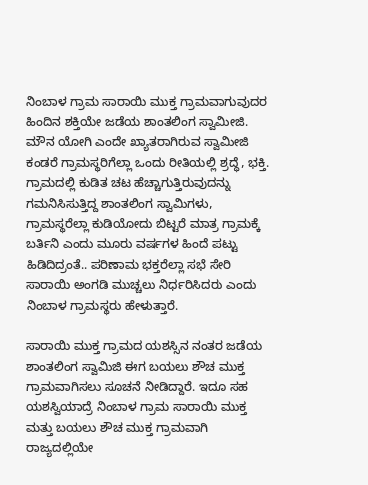ನಿಂಬಾಳ ಗ್ರಾಮ ಸಾರಾಯಿ ಮುಕ್ತ ಗ್ರಾಮವಾಗುವುದರ ಹಿಂದಿನ ಶಕ್ತಿಯೇ ಜಡೆಯ ಶಾಂತಲಿಂಗ ಸ್ವಾಮೀಜಿ. ಮೌನ ಯೋಗಿ ಎಂದೇ ಖ್ಯಾತರಾಗಿರುವ ಸ್ವಾಮೀಜಿ ಕಂಡರೆ ಗ್ರಾಮಸ್ಥರಿಗೆಲ್ಲಾ ಒಂದು ರೀತಿಯಲ್ಲಿ ಶ್ರದ್ಧೆ, ಭಕ್ತಿ. ಗ್ರಾಮದಲ್ಲಿ ಕುಡಿತ ಚಟ ಹೆಚ್ಚಾಗುತ್ತಿರುವುದನ್ನು ಗಮನಿಸಿಸುತ್ತಿದ್ದ ಶಾಂತಲಿಂಗ ಸ್ವಾಮಿಗಳು, ಗ್ರಾಮಸ್ಥರೆಲ್ಲಾ ಕುಡಿಯೋದು ಬಿಟ್ಟರೆ ಮಾತ್ರ ಗ್ರಾಮಕ್ಕೆ ಬರ್ತಿನಿ ಎಂದು ಮೂರು ವರ್ಷಗಳ ಹಿಂದೆ ಪಟ್ಟು ಹಿಡಿದಿದ್ರಂತೆ.. ಪರಿಣಾಮ ಭಕ್ತರೆಲ್ಲಾ ಸಭೆ ಸೇರಿ ಸಾರಾಯಿ ಅಂಗಡಿ ಮುಚ್ಚಲು ನಿರ್ಧರಿಸಿದರು ಎಂದು ನಿಂಬಾಳ ಗ್ರಾಮಸ್ಥರು ಹೇಳುತ್ತಾರೆ.

ಸಾರಾಯಿ ಮುಕ್ತ ಗ್ರಾಮದ ಯಶಸ್ಸಿನ ನಂತರ ಜಡೆಯ ಶಾಂತಲಿಂಗ ಸ್ವಾಮಿಜಿ ಈಗ ಬಯಲು ಶೌಚ ಮುಕ್ತ ಗ್ರಾಮವಾಗಿಸಲು ಸೂಚನೆ ನೀಡಿದ್ದಾರೆ. ಇದೂ ಸಹ ಯಶಸ್ವಿಯಾದ್ರೆ ನಿಂಬಾಳ ಗ್ರಾಮ ಸಾರಾಯಿ ಮುಕ್ತ ಮತ್ತು ಬಯಲು ಶೌಚ ಮುಕ್ತ ಗ್ರಾಮವಾಗಿ ರಾಜ್ಯದಲ್ಲಿಯೇ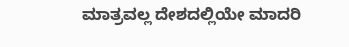ಮಾತ್ರವಲ್ಲ ದೇಶದಲ್ಲಿಯೇ ಮಾದರಿ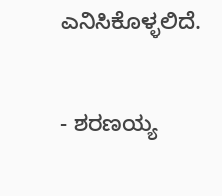ಎನಿಸಿಕೊಳ್ಳಲಿದೆ.

- ಶರಣಯ್ಯ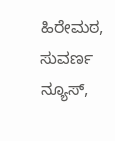ಹಿರೇಮಠ, ಸುವರ್ಣ ನ್ಯೂಸ್,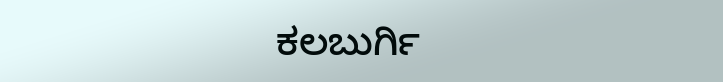ಕಲಬುರ್ಗಿ